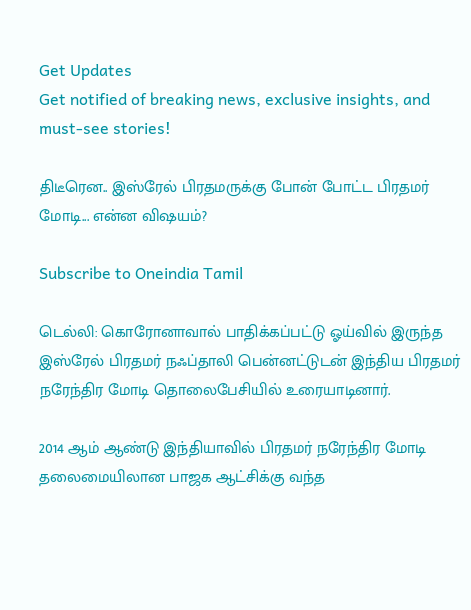Get Updates
Get notified of breaking news, exclusive insights, and must-see stories!

திடீரென.. இஸ்ரேல் பிரதமருக்கு போன் போட்ட பிரதமர் மோடி... என்ன விஷயம்?

Subscribe to Oneindia Tamil

டெல்லி: கொரோனாவால் பாதிக்கப்பட்டு ஓய்வில் இருந்த இஸ்ரேல் பிரதமர் நஃப்தாலி பென்னட்டுடன் இந்திய பிரதமர் நரேந்திர மோடி தொலைபேசியில் உரையாடினார்.

2014 ஆம் ஆண்டு இந்தியாவில் பிரதமர் நரேந்திர மோடி தலைமையிலான பாஜக ஆட்சிக்கு வந்த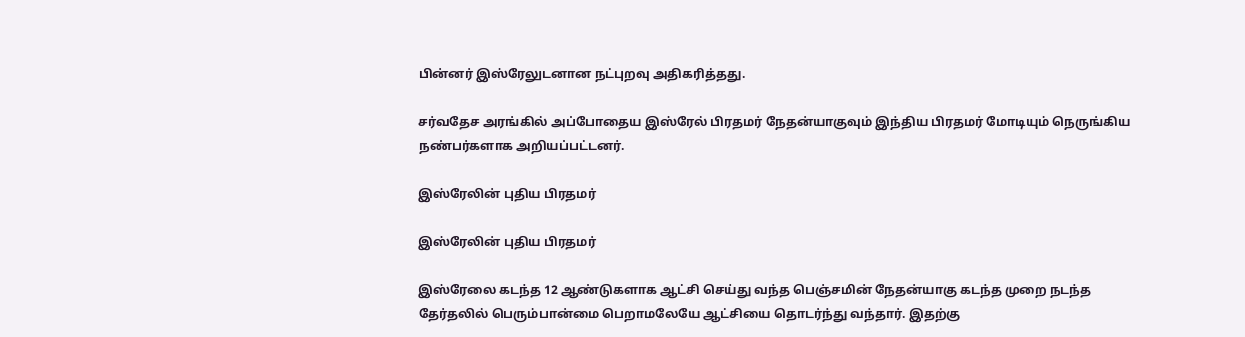பின்னர் இஸ்ரேலுடனான நட்புறவு அதிகரித்தது.

சர்வதேச அரங்கில் அப்போதைய இஸ்ரேல் பிரதமர் நேதன்யாகுவும் இந்திய பிரதமர் மோடியும் நெருங்கிய நண்பர்களாக அறியப்பட்டனர்.

இஸ்ரேலின் புதிய பிரதமர்

இஸ்ரேலின் புதிய பிரதமர்

இஸ்ரேலை கடந்த 12 ஆண்டுகளாக ஆட்சி செய்து வந்த பெஞ்சமின் நேதன்யாகு கடந்த முறை நடந்த தேர்தலில் பெரும்பான்மை பெறாமலேயே ஆட்சியை தொடர்ந்து வந்தார். இதற்கு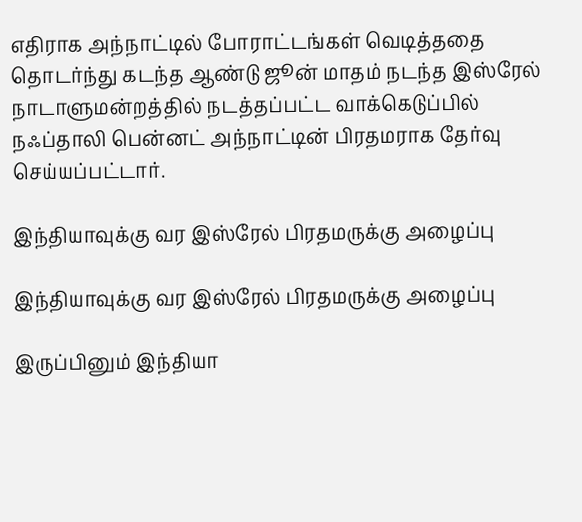எதிராக அந்நாட்டில் போராட்டங்கள் வெடித்ததை தொடர்ந்து கடந்த ஆண்டு ஜூன் மாதம் நடந்த இஸ்ரேல் நாடாளுமன்றத்தில் நடத்தப்பட்ட வாக்கெடுப்பில் நஃப்தாலி பென்னட் அந்நாட்டின் பிரதமராக தேர்வு செய்யப்பட்டார்.

இந்தியாவுக்கு வர இஸ்ரேல் பிரதமருக்கு அழைப்பு

இந்தியாவுக்கு வர இஸ்ரேல் பிரதமருக்கு அழைப்பு

இருப்பினும் இந்தியா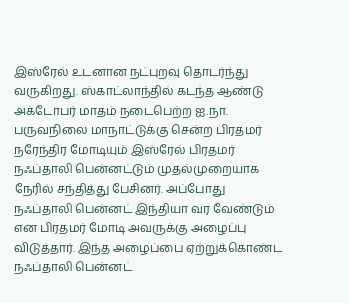இஸ்ரேல் உடனான நட்புறவு தொடர்ந்து வருகிறது. ஸ்காட்லாந்தில் கடந்த ஆண்டு அக்டோபர் மாதம் நடைபெற்ற ஐ.நா. பருவநிலை மாநாட்டுக்கு சென்ற பிரதமர் நரேந்திர மோடியும் இஸ்ரேல் பிரதமர் நஃப்தாலி பென்னட்டும் முதல்முறையாக நேரில் சந்தித்து பேசினர். அப்போது நஃப்தாலி பென்னட் இந்தியா வர வேண்டும் என பிரதமர் மோடி அவருக்கு அழைப்பு விடுத்தார். இந்த அழைப்பை ஏற்றுக்கொண்ட நஃப்தாலி பென்னட்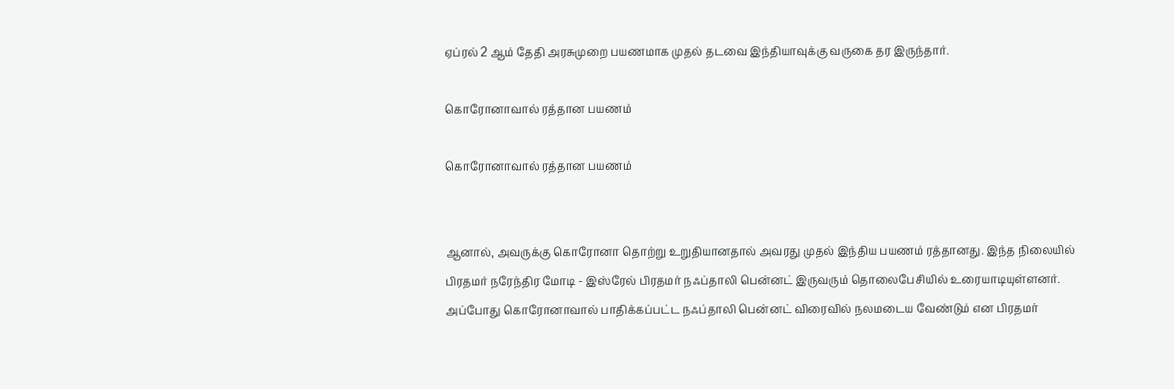ஏப்ரல் 2 ஆம் தேதி அரசுமுறை பயணமாக முதல் தடவை இந்தியாவுக்கு வருகை தர இருந்தார்.

கொரோனாவால் ரத்தான பயணம்

கொரோனாவால் ரத்தான பயணம்


ஆனால், அவருக்கு கொரோனா தொற்று உறுதியானதால் அவரது முதல் இந்திய பயணம் ரத்தானது. இந்த நிலையில் பிரதமர் நரேந்திர மோடி - இஸ்ரேல் பிரதமர் நஃப்தாலி பென்னட் இருவரும் தொலைபேசியில் உரையாடியுள்ளனர். அப்போது கொரோனாவால் பாதிக்கப்பட்ட நஃப்தாலி பென்னட் விரைவில் நலமடைய வேண்டும் என பிரதமர்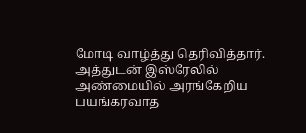மோடி வாழ்த்து தெரிவித்தார். அத்துடன் இஸ்ரேலில் அண்மையில் அரங்கேறிய பயங்கரவாத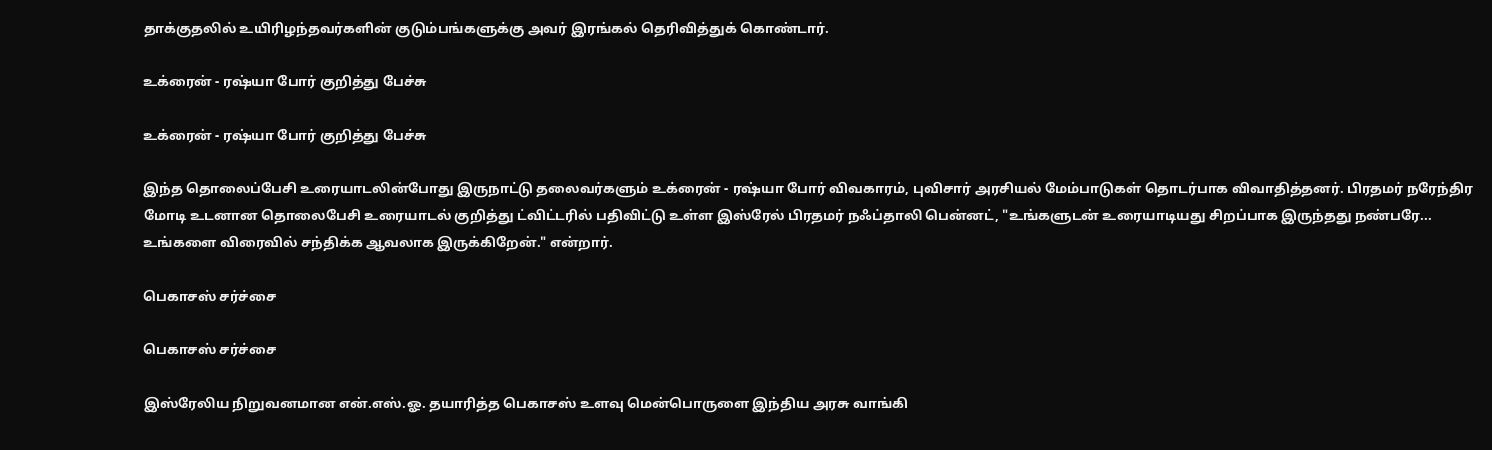தாக்குதலில் உயிரிழந்தவர்களின் குடும்பங்களுக்கு அவர் இரங்கல் தெரிவித்துக் கொண்டார்.

உக்ரைன் - ரஷ்யா போர் குறித்து பேச்சு

உக்ரைன் - ரஷ்யா போர் குறித்து பேச்சு

இந்த தொலைப்பேசி உரையாடலின்போது இருநாட்டு தலைவர்களும் உக்ரைன் - ரஷ்யா போர் விவகாரம், புவிசார் அரசியல் மேம்பாடுகள் தொடர்பாக விவாதித்தனர். பிரதமர் நரேந்திர மோடி உடனான தொலைபேசி உரையாடல் குறித்து ட்விட்டரில் பதிவிட்டு உள்ள இஸ்ரேல் பிரதமர் நஃப்தாலி பென்னட், "உங்களுடன் உரையாடியது சிறப்பாக இருந்தது நண்பரே... உங்களை விரைவில் சந்திக்க ஆவலாக இருக்கிறேன்." என்றார்.

பெகாசஸ் சர்ச்சை

பெகாசஸ் சர்ச்சை

இஸ்ரேலிய நிறுவனமான என்.எஸ்.ஓ. தயாரித்த பெகாசஸ் உளவு மென்பொருளை இந்திய அரசு வாங்கி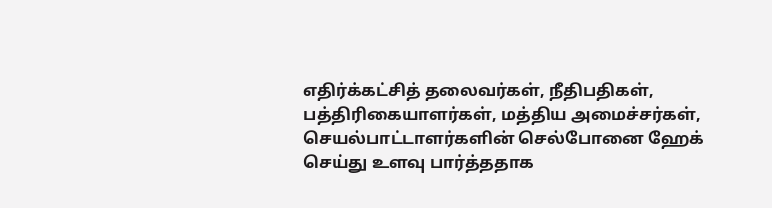எதிர்க்கட்சித் தலைவர்கள், நீதிபதிகள், பத்திரிகையாளர்கள், மத்திய அமைச்சர்கள், செயல்பாட்டாளர்களின் செல்போனை ஹேக் செய்து உளவு பார்த்ததாக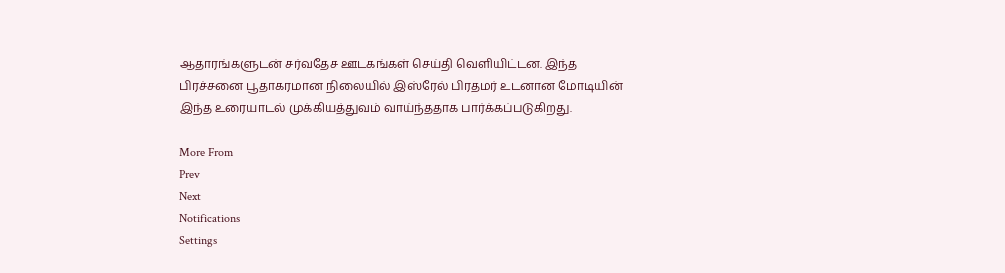ஆதாரங்களுடன் சர்வதேச ஊடகங்கள் செய்தி வெளியிட்டன. இந்த பிரச்சனை பூதாகரமான நிலையில் இஸ்ரேல் பிரதமர் உடனான மோடியின் இந்த உரையாடல் முக்கியத்துவம் வாய்ந்ததாக பார்க்கப்படுகிறது.

More From
Prev
Next
Notifications
Settings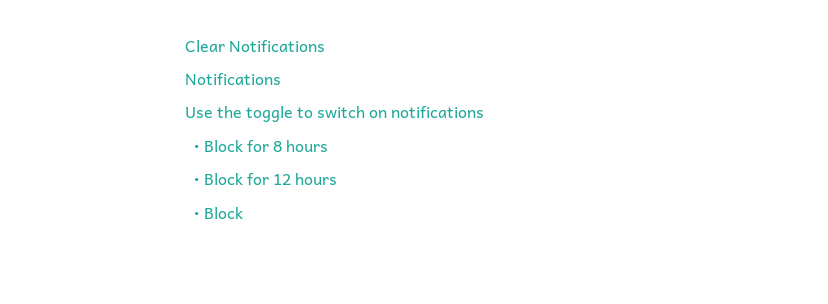Clear Notifications
Notifications
Use the toggle to switch on notifications
  • Block for 8 hours
  • Block for 12 hours
  • Block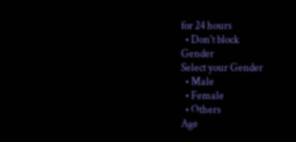for 24 hours
  • Don't block
Gender
Select your Gender
  • Male
  • Female
  • Others
Age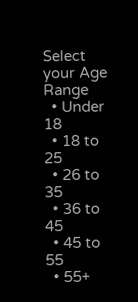Select your Age Range
  • Under 18
  • 18 to 25
  • 26 to 35
  • 36 to 45
  • 45 to 55
  • 55+